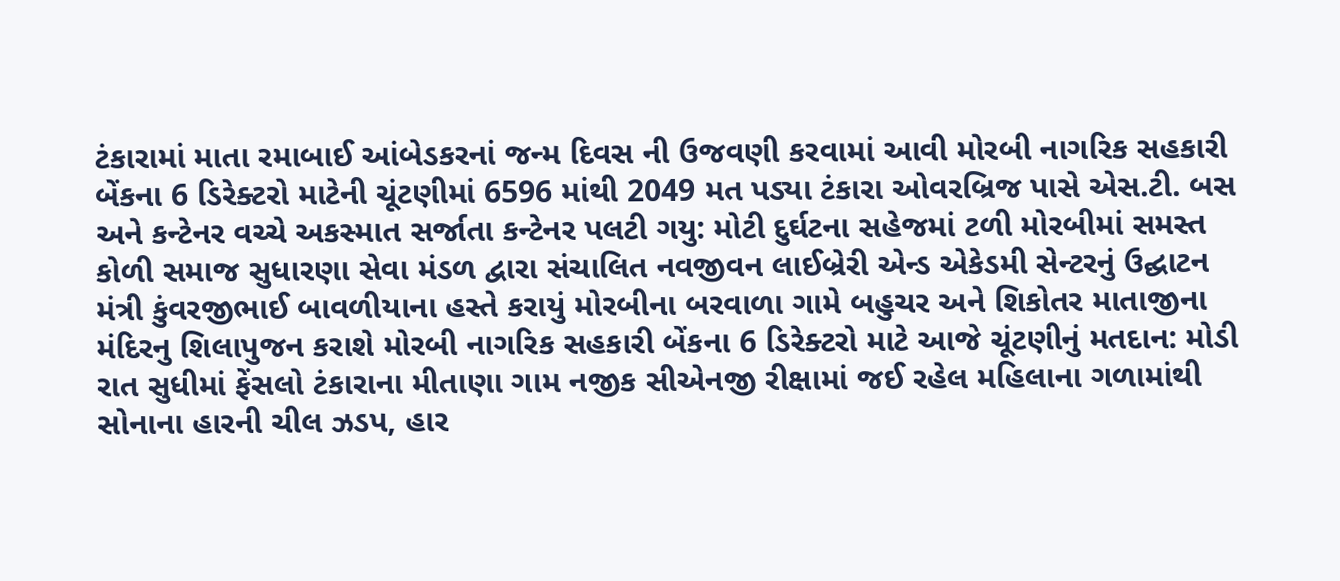ટંકારામાં માતા રમાબાઈ આંબેડકરનાં જન્મ દિવસ ની ઉજવણી કરવામાં આવી મોરબી નાગરિક સહકારી બેંકના 6 ડિરેક્ટરો માટેની ચૂંટણીમાં 6596 માંથી 2049 મત પડ્યા ટંકારા ઓવરબ્રિજ પાસે એસ.ટી. બસ અને કન્ટેનર વચ્ચે અકસ્માત સર્જાતા કન્ટેનર પલટી ગયુ: મોટી દુર્ઘટના સહેજમાં ટળી મોરબીમાં સમસ્ત કોળી સમાજ સુધારણા સેવા મંડળ દ્વારા સંચાલિત નવજીવન લાઈબ્રેરી એન્ડ એકેડમી સેન્ટરનું ઉદ્ઘાટન મંત્રી કુંવરજીભાઈ બાવળીયાના હસ્તે કરાયું મોરબીના બરવાળા ગામે બહુચર અને શિકોતર માતાજીના મંદિરનુ શિલાપુજન કરાશે મોરબી નાગરિક સહકારી બેંકના 6 ડિરેક્ટરો માટે આજે ચૂંટણીનું મતદાન: મોડી રાત સુધીમાં ફેંસલો ટંકારાના મીતાણા ગામ નજીક સીએનજી રીક્ષામાં જઈ રહેલ મહિલાના ગળામાંથી સોનાના હારની ચીલ ઝડપ, હાર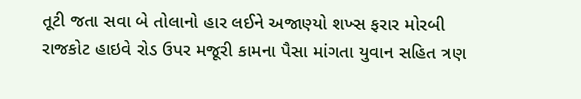તૂટી જતા સવા બે તોલાનો હાર લઈને અજાણ્યો શખ્સ ફરાર મોરબી રાજકોટ હાઇવે રોડ ઉપર મજૂરી કામના પૈસા માંગતા યુવાન સહિત ત્રણ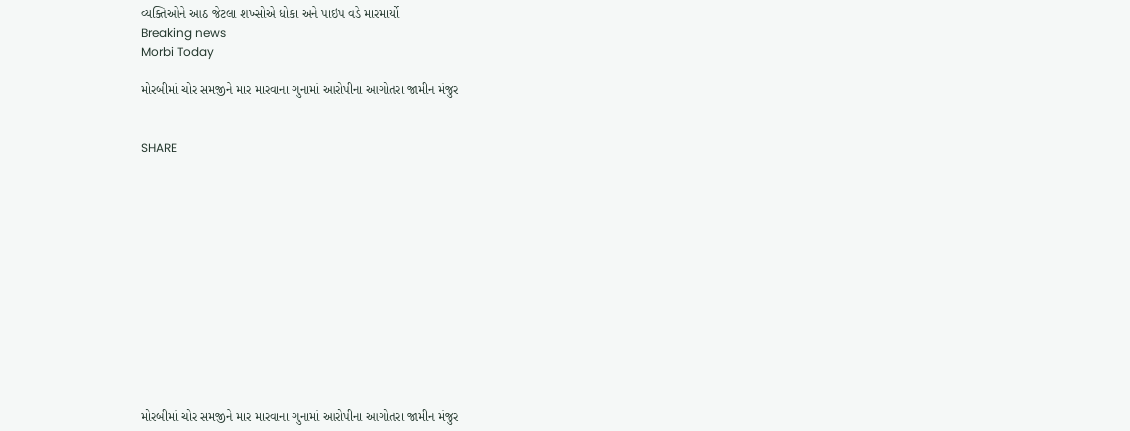વ્યક્તિઓને આઠ જેટલા શખ્સોએ ધોકા અને પાઇપ વડે મારમાર્યો
Breaking news
Morbi Today

મોરબીમાં ચોર સમજીને માર મારવાના ગુનામાં આરોપીના આગોતરા જામીન મંજુર


SHARE













મોરબીમાં ચોર સમજીને માર મારવાના ગુનામાં આરોપીના આગોતરા જામીન મંજુર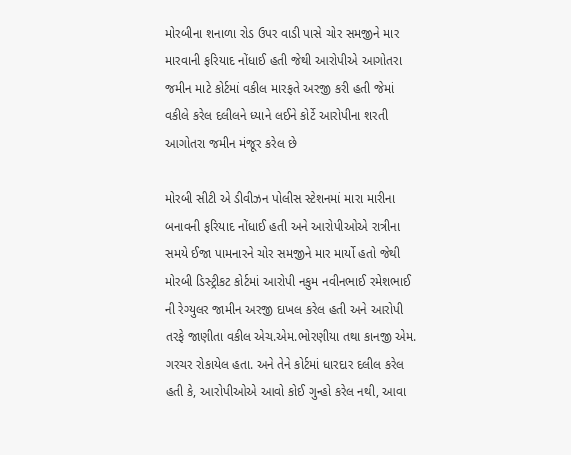મોરબીના શનાળા રોડ ઉપર વાડી પાસે ચોર સમજીને માર મારવાની ફરિયાદ નોંધાઈ હતી જેથી આરોપીએ આગોતરા જમીન માટે કોર્ટમાં વકીલ મારફતે અરજી કરી હતી જેમાં વકીલે કરેલ દલીલને ધ્યાને લઈને કોર્ટે આરોપીના શરતી આગોતરા જમીન મંજૂર કરેલ છે

મોરબી સીટી એ ડીવીઝન પોલીસ સ્ટેશનમાં મારા મારીના બનાવની ફરિયાદ નોંધાઈ હતી અને આરોપીઓએ રાત્રીના સમયે ઈજા પામનારને ચોર સમજીને માર માર્યો હતો જેથી મોરબી ડિસ્ટ્રીકટ કોર્ટમાં આરોપી નકુમ નવીનભાઈ રમેશભાઈ ની રેગ્યુલર જામીન અરજી દાખલ કરેલ હતી અને આરોપી તરફે જાણીતા વકીલ એચ.એમ.ભોરણીયા તથા કાનજી એમ. ગરચર રોકાયેલ હતા. અને તેને કોર્ટમાં ધારદાર દલીલ કરેલ હતી કે, આરોપીઓએ આવો કોઈ ગુન્હો કરેલ નથી, આવા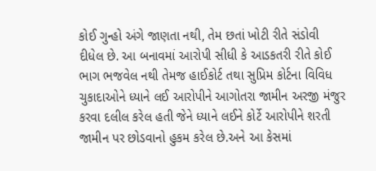કોઈ ગુન્હો અંગે જાણતા નથી, તેમ છતાં ખોટી રીતે સંડોવી દીધેલ છે. આ બનાવમાં આરોપી સીધી કે આડકતરી રીતે કોઈ ભાગ ભજવેલ નથી તેમજ હાઈકોર્ટ તથા સુપ્રિમ કોર્ટના વિવિધ ચુકાદાઓને ધ્યાને લઈ આરોપીને આગોતરા જામીન અરજી મંજુર કરવા દલીલ કરેલ હતી જેને ધ્યાને લઈને કોર્ટે આરોપીને શરતી જામીન પર છોડવાનો હુકમ કરેલ છે.અને આ કેસમાં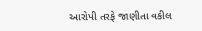આરોપી તરફે જાણીતા વકીલ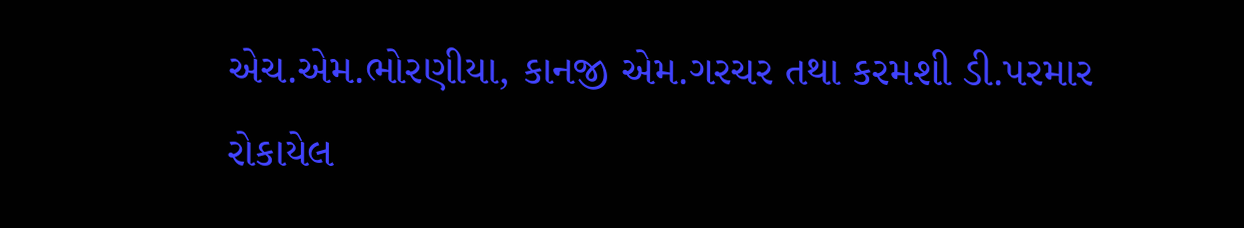એચ.એમ.ભોરણીયા, કાનજી એમ.ગરચર તથા કરમશી ડી.પરમાર રોકાયેલ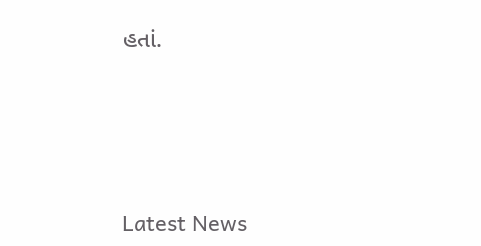હતાં.






Latest News